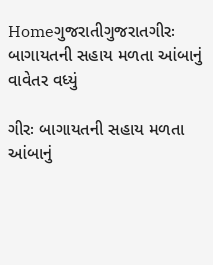Homeગુજરાતીગુજરાતગીરઃ બાગાયતની સહાય મળતા આંબાનું વાવેતર વધ્યું

ગીરઃ બાગાયતની સહાય મળતા આંબાનું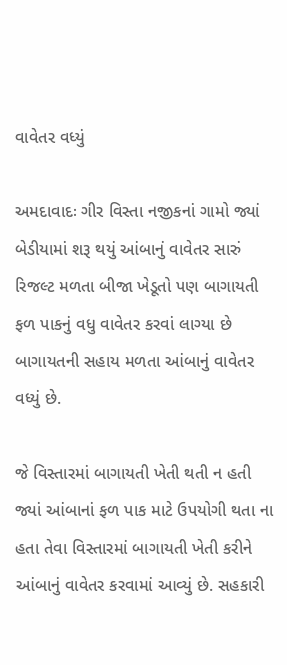વાવેતર વધ્યું

અમદાવાદઃ ગીર વિસ્તા નજીકનાં ગામો જ્યાં બેડીયામાં શરૂ થયું આંબાનું વાવેતર સારું રિજલ્ટ મળતા બીજા ખેડૂતો પણ બાગાયતી ફળ પાકનું વધુ વાવેતર કરવાં લાગ્યા છે બાગાયતની સહાય મળતા આંબાનું વાવેતર વધ્યું છે.

જે વિસ્તારમાં બાગાયતી ખેતી થતી ન હતી જ્યાં આંબાનાં ફળ પાક માટે ઉપયોગી થતા ના હતા તેવા વિસ્તારમાં બાગાયતી ખેતી કરીને આંબાનું વાવેતર કરવામાં આવ્યું છે. સહકારી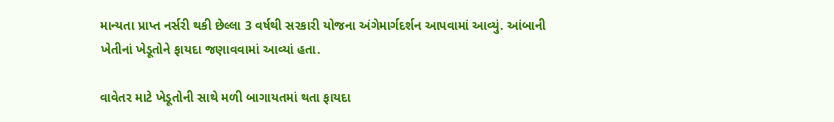માન્યતા પ્રાપ્ત નર્સરી થકી છેલ્લા 3 વર્ષથી સરકારી યોજના અંગેમાર્ગદર્શન આપવામાં આવ્યું. આંબાની ખેતીનાં ખેડૂતોને ફાયદા જણાવવામાં આવ્યાં હતા.

વાવેતર માટે ખેડૂતોની સાથે મળી બાગાયતમાં થતા ફાયદા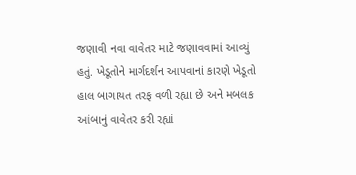જણાવી નવા વાવેતર માટે જણાવવામાં આવ્યું હતું. ખેડૂતોને માર્ગદર્શન આપવાનાં કારણે ખેડૂતો હાલ બાગાયત તરફ વળી રહ્યા છે અને મબલક આંબાનું વાવેતર કરી રહ્યાં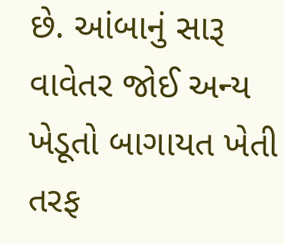છે. આંબાનું સારૂ વાવેતર જોઈ અન્ય ખેડૂતો બાગાયત ખેતી તરફ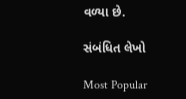વળ્યા છે.

સંબંધિત લેખો

Most Popular